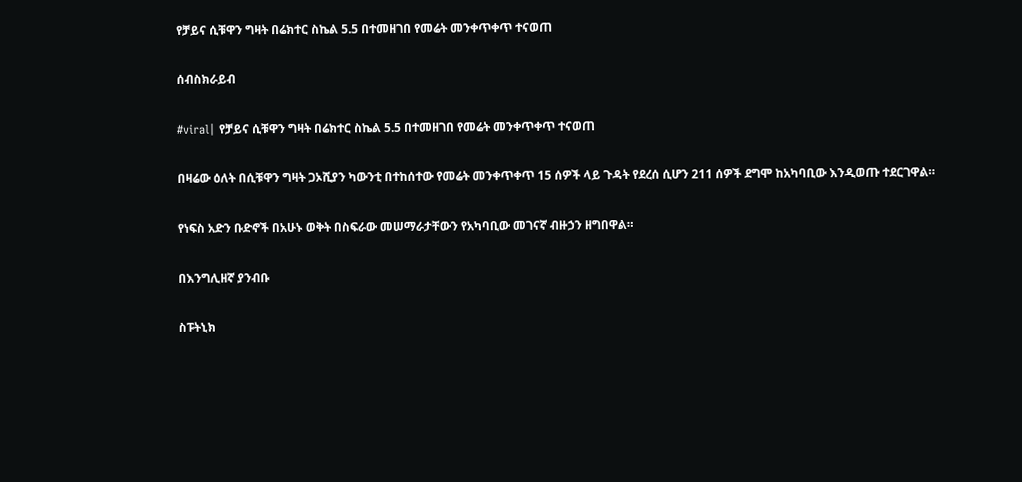የቻይና ሲቹዋን ግዛት በሬክተር ስኬል 5.5 በተመዘገበ የመሬት መንቀጥቀጥ ተናወጠ

ሰብስክራይብ

#viral| የቻይና ሲቹዋን ግዛት በሬክተር ስኬል 5.5 በተመዘገበ የመሬት መንቀጥቀጥ ተናወጠ

በዛሬው ዕለት በሲቹዋን ግዛት ጋኦሺያን ካውንቲ በተከሰተው የመሬት መንቀጥቀጥ 15 ሰዎች ላይ ጉዳት የደረሰ ሲሆን 211 ሰዎች ደግሞ ከአካባቢው እንዲወጡ ተደርገዋል።

የነፍስ አድን ቡድኖች በአሁኑ ወቅት በስፍራው መሠማራታቸውን የአካባቢው መገናኛ ብዙኃን ዘግበዋል።

በእንግሊዘኛ ያንብቡ

ስፑትኒክ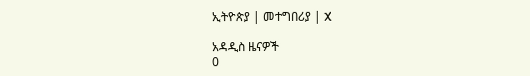ኢትዮጵያ | መተግበሪያ | X

አዳዲስ ዜናዎች
0